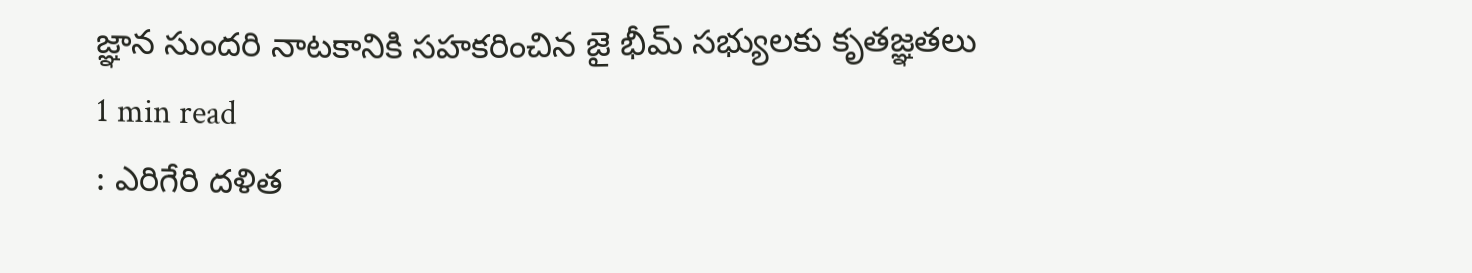జ్ఞాన సుందరి నాటకానికి సహకరించిన జై భీమ్ సభ్యులకు కృతజ్ఞతలు
1 min read
: ఎరిగేరి దళిత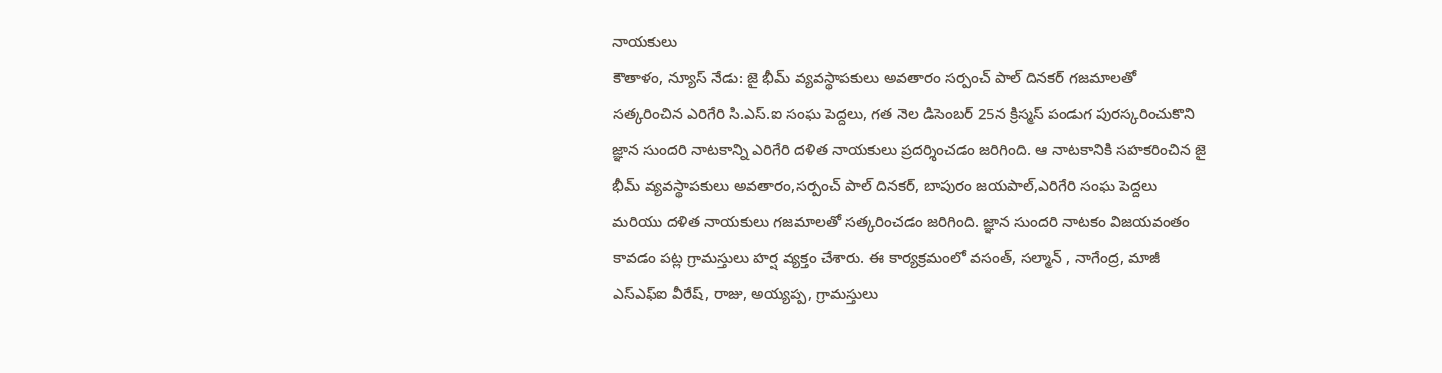నాయకులు
కౌతాళం, న్యూస్ నేడు: జై భీమ్ వ్యవస్థాపకులు అవతారం సర్పంచ్ పాల్ దినకర్ గజమాలతో సత్కరించిన ఎరిగేరి సి.ఎస్.ఐ సంఘ పెద్దలు, గత నెల డిసెంబర్ 25న క్రిస్మస్ పండుగ పురస్కరించుకొని జ్ఞాన సుందరి నాటకాన్ని ఎరిగేరి దళిత నాయకులు ప్రదర్శించడం జరిగింది. ఆ నాటకానికి సహకరించిన జై భీమ్ వ్యవస్థాపకులు అవతారం,సర్పంచ్ పాల్ దినకర్, బాపురం జయపాల్,ఎరిగేరి సంఘ పెద్దలు మరియు దళిత నాయకులు గజమాలతో సత్కరించడం జరిగింది. జ్ఞాన సుందరి నాటకం విజయవంతం కావడం పట్ల గ్రామస్తులు హర్ష వ్యక్తం చేశారు. ఈ కార్యక్రమంలో వసంత్, సల్మాన్ , నాగేంద్ర, మాజీ ఎస్ఎఫ్ఐ వీరేష్, రాజు, అయ్యప్ప, గ్రామస్తులు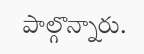పాల్గొన్నారు.